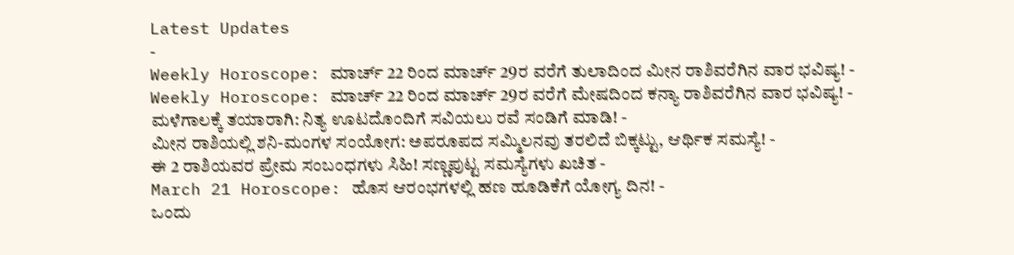Latest Updates
-
Weekly Horoscope: ಮಾರ್ಚ್ 22 ರಿಂದ ಮಾರ್ಚ್ 29ರ ವರೆಗೆ ತುಲಾದಿಂದ ಮೀನ ರಾಶಿವರೆಗಿನ ವಾರ ಭವಿಷ್ಯ! -
Weekly Horoscope: ಮಾರ್ಚ್ 22 ರಿಂದ ಮಾರ್ಚ್ 29ರ ವರೆಗೆ ಮೇಷದಿಂದ ಕನ್ಯಾ ರಾಶಿವರೆಗಿನ ವಾರ ಭವಿಷ್ಯ! -
ಮಳೆಗಾಲಕ್ಕೆ ತಯಾರಾಗಿ: ನಿತ್ಯ ಊಟದೊಂದಿಗೆ ಸವಿಯಲು ರವೆ ಸಂಡಿಗೆ ಮಾಡಿ! -
ಮೀನ ರಾಶಿಯಲ್ಲಿ ಶನಿ-ಮಂಗಳ ಸಂಯೋಗ: ಅಪರೂಪದ ಸಮ್ಮಿಲನವು ತರಲಿದೆ ಬಿಕ್ಕಟ್ಟು, ಆರ್ಥಿಕ ಸಮಸ್ಯೆ! -
ಈ 2 ರಾಶಿಯವರ ಪ್ರೇಮ ಸಂಬಂಧಗಳು ಸಿಹಿ! ಸಣ್ಣಪುಟ್ಟ ಸಮಸ್ಯೆಗಳು ಖಚಿತ -
March 21 Horoscope: ಹೊಸ ಆರಂಭಗಳಲ್ಲಿ ಹಣ ಹೂಡಿಕೆಗೆ ಯೋಗ್ಯ ದಿನ! -
ಒಂದು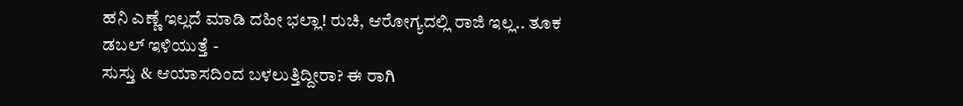ಹನಿ ಎಣ್ಣೆ ಇಲ್ಲದೆ ಮಾಡಿ ದಹೀ ಭಲ್ಲಾ! ರುಚಿ, ಆರೋಗ್ಯದಲ್ಲಿ ರಾಜಿ ಇಲ್ಲ.. ತೂಕ ಡಬಲ್ ಇಳಿಯುತ್ತೆ -
ಸುಸ್ತು & ಆಯಾಸದಿಂದ ಬಳಲುತ್ತಿದ್ದೀರಾ? ಈ ರಾಗಿ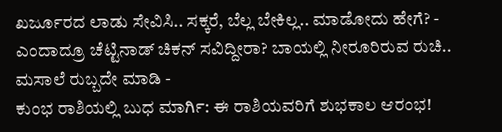ಖರ್ಜೂರದ ಲಾಡು ಸೇವಿಸಿ.. ಸಕ್ಕರೆ, ಬೆಲ್ಲ ಬೇಕಿಲ್ಲ.. ಮಾಡೋದು ಹೇಗೆ? -
ಎಂದಾದ್ರೂ ಚೆಟ್ಟಿನಾಡ್ ಚಿಕನ್ ಸವಿದ್ದೀರಾ? ಬಾಯಲ್ಲಿ ನೀರೂರಿರುವ ರುಚಿ.. ಮಸಾಲೆ ರುಬ್ಬದೇ ಮಾಡಿ -
ಕುಂಭ ರಾಶಿಯಲ್ಲಿ ಬುಧ ಮಾರ್ಗಿ: ಈ ರಾಶಿಯವರಿಗೆ ಶುಭಕಾಲ ಆರಂಭ!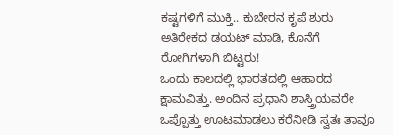ಕಷ್ಟಗಳಿಗೆ ಮುಕ್ತಿ.. ಕುಬೇರನ ಕೃಪೆ ಶುರು
ಅತಿರೇಕದ ಡಯಟ್ ಮಾಡಿ, ಕೊನೆಗೆ ರೋಗಿಗಳಾಗಿ ಬಿಟ್ಟರು!
ಒಂದು ಕಾಲದಲ್ಲಿ ಭಾರತದಲ್ಲಿ ಆಹಾರದ ಕ್ಷಾಮವಿತ್ತು. ಅಂದಿನ ಪ್ರಧಾನಿ ಶಾಸ್ತ್ರಿಯವರೇ ಒಪ್ಪೊತ್ತು ಊಟಮಾಡಲು ಕರೆನೀಡಿ ಸ್ವತಃ ತಾವೂ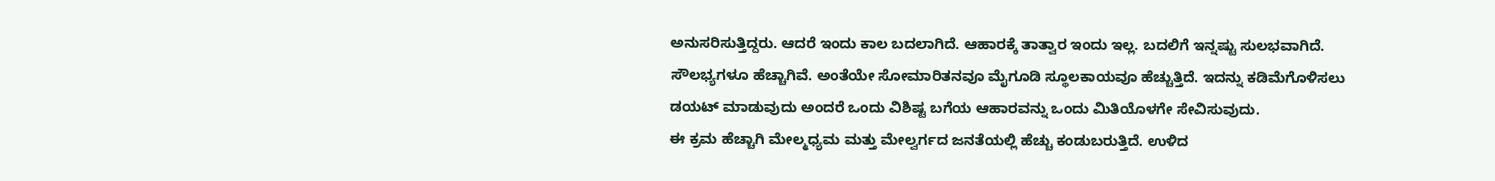ಅನುಸರಿಸುತ್ತಿದ್ದರು. ಆದರೆ ಇಂದು ಕಾಲ ಬದಲಾಗಿದೆ. ಆಹಾರಕ್ಕೆ ತಾತ್ವಾರ ಇಂದು ಇಲ್ಲ. ಬದಲಿಗೆ ಇನ್ನಷ್ಟು ಸುಲಭವಾಗಿದೆ. ಸೌಲಭ್ಯಗಳೂ ಹೆಚ್ಚಾಗಿವೆ. ಅಂತೆಯೇ ಸೋಮಾರಿತನವೂ ಮೈಗೂಡಿ ಸ್ಥೂಲಕಾಯವೂ ಹೆಚ್ಚುತ್ತಿದೆ. ಇದನ್ನು ಕಡಿಮೆಗೊಳಿಸಲು ಡಯಟ್ ಮಾಡುವುದು ಅಂದರೆ ಒಂದು ವಿಶಿಷ್ಟ ಬಗೆಯ ಆಹಾರವನ್ನು ಒಂದು ಮಿತಿಯೊಳಗೇ ಸೇವಿಸುವುದು.
ಈ ಕ್ರಮ ಹೆಚ್ಚಾಗಿ ಮೇಲ್ಮಧ್ಯಮ ಮತ್ತು ಮೇಲ್ವರ್ಗದ ಜನತೆಯಲ್ಲಿ ಹೆಚ್ಚು ಕಂಡುಬರುತ್ತಿದೆ. ಉಳಿದ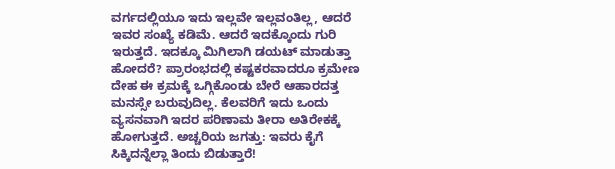ವರ್ಗದಲ್ಲಿಯೂ ಇದು ಇಲ್ಲವೇ ಇಲ್ಲವಂತಿಲ್ಲ, ಆದರೆ ಇವರ ಸಂಖ್ಯೆ ಕಡಿಮೆ. ಆದರೆ ಇದಕ್ಕೊಂದು ಗುರಿ ಇರುತ್ತದೆ. ಇದಕ್ಕೂ ಮಿಗಿಲಾಗಿ ಡಯಟ್ ಮಾಡುತ್ತಾ ಹೋದರೆ? ಪ್ರಾರಂಭದಲ್ಲಿ ಕಷ್ಟಕರವಾದರೂ ಕ್ರಮೇಣ ದೇಹ ಈ ಕ್ರಮಕ್ಕೆ ಒಗ್ಗಿಕೊಂಡು ಬೇರೆ ಆಹಾರದತ್ತ ಮನಸ್ಸೇ ಬರುವುದಿಲ್ಲ. ಕೆಲವರಿಗೆ ಇದು ಒಂದು ವ್ಯಸನವಾಗಿ ಇದರ ಪರಿಣಾಮ ತೀರಾ ಅತಿರೇಕಕ್ಕೆ ಹೋಗುತ್ತದೆ. ಅಚ್ಚರಿಯ ಜಗತ್ತು: ಇವರು ಕೈಗೆ ಸಿಕ್ಕಿದನ್ನೆಲ್ಲಾ ತಿಂದು ಬಿಡುತ್ತಾರೆ!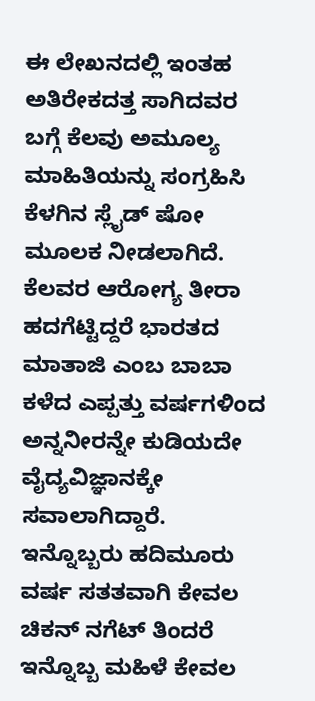ಈ ಲೇಖನದಲ್ಲಿ ಇಂತಹ ಅತಿರೇಕದತ್ತ ಸಾಗಿದವರ ಬಗ್ಗೆ ಕೆಲವು ಅಮೂಲ್ಯ ಮಾಹಿತಿಯನ್ನು ಸಂಗ್ರಹಿಸಿ ಕೆಳಗಿನ ಸ್ಲೈಡ್ ಷೋ ಮೂಲಕ ನೀಡಲಾಗಿದೆ. ಕೆಲವರ ಆರೋಗ್ಯ ತೀರಾ ಹದಗೆಟ್ಟಿದ್ದರೆ ಭಾರತದ ಮಾತಾಜಿ ಎಂಬ ಬಾಬಾ ಕಳೆದ ಎಪ್ಪತ್ತು ವರ್ಷಗಳಿಂದ ಅನ್ನನೀರನ್ನೇ ಕುಡಿಯದೇ ವೈದ್ಯವಿಜ್ಞಾನಕ್ಕೇ ಸವಾಲಾಗಿದ್ದಾರೆ. ಇನ್ನೊಬ್ಬರು ಹದಿಮೂರು ವರ್ಷ ಸತತವಾಗಿ ಕೇವಲ ಚಿಕನ್ ನಗೆಟ್ ತಿಂದರೆ ಇನ್ನೊಬ್ಬ ಮಹಿಳೆ ಕೇವಲ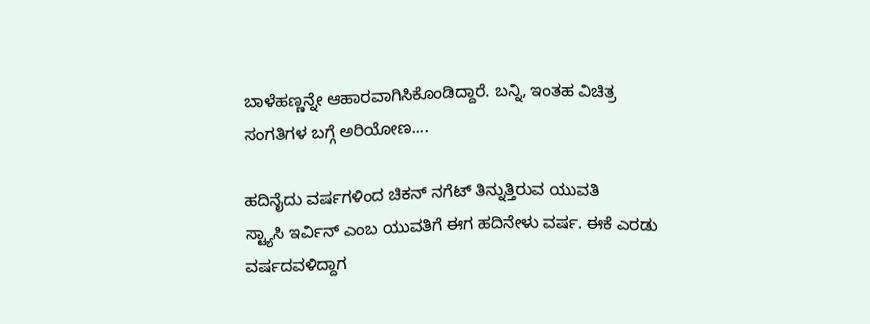ಬಾಳೆಹಣ್ಣನ್ನೇ ಆಹಾರವಾಗಿಸಿಕೊಂಡಿದ್ದಾರೆ. ಬನ್ನಿ, ಇಂತಹ ವಿಚಿತ್ರ ಸಂಗತಿಗಳ ಬಗ್ಗೆ ಅರಿಯೋಣ....

ಹದಿನೈದು ವರ್ಷಗಳಿಂದ ಚಿಕನ್ ನಗೆಟ್ ತಿನ್ನುತ್ತಿರುವ ಯುವತಿ
ಸ್ಟ್ಯಾಸಿ ಇರ್ವಿನ್ ಎಂಬ ಯುವತಿಗೆ ಈಗ ಹದಿನೇಳು ವರ್ಷ. ಈಕೆ ಎರಡು ವರ್ಷದವಳಿದ್ದಾಗ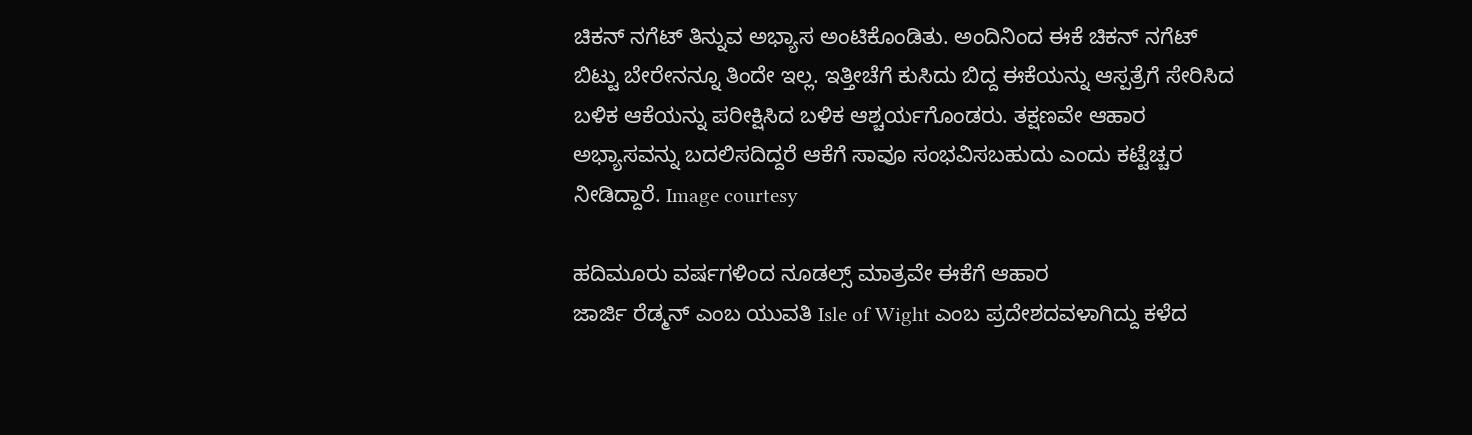ಚಿಕನ್ ನಗೆಟ್ ತಿನ್ನುವ ಅಭ್ಯಾಸ ಅಂಟಿಕೊಂಡಿತು. ಅಂದಿನಿಂದ ಈಕೆ ಚಿಕನ್ ನಗೆಟ್ ಬಿಟ್ಟು ಬೇರೇನನ್ನೂ ತಿಂದೇ ಇಲ್ಲ. ಇತ್ತೀಚೆಗೆ ಕುಸಿದು ಬಿದ್ದ ಈಕೆಯನ್ನು ಆಸ್ಪತ್ರೆಗೆ ಸೇರಿಸಿದ ಬಳಿಕ ಆಕೆಯನ್ನು ಪರೀಕ್ಷಿಸಿದ ಬಳಿಕ ಆಶ್ಚರ್ಯಗೊಂಡರು. ತಕ್ಷಣವೇ ಆಹಾರ ಅಭ್ಯಾಸವನ್ನು ಬದಲಿಸದಿದ್ದರೆ ಆಕೆಗೆ ಸಾವೂ ಸಂಭವಿಸಬಹುದು ಎಂದು ಕಟ್ಟೆಚ್ಚರ ನೀಡಿದ್ದಾರೆ. Image courtesy

ಹದಿಮೂರು ವರ್ಷಗಳಿಂದ ನೂಡಲ್ಸ್ ಮಾತ್ರವೇ ಈಕೆಗೆ ಆಹಾರ
ಜಾರ್ಜಿ ರೆಡ್ಮನ್ ಎಂಬ ಯುವತಿ Isle of Wight ಎಂಬ ಪ್ರದೇಶದವಳಾಗಿದ್ದು ಕಳೆದ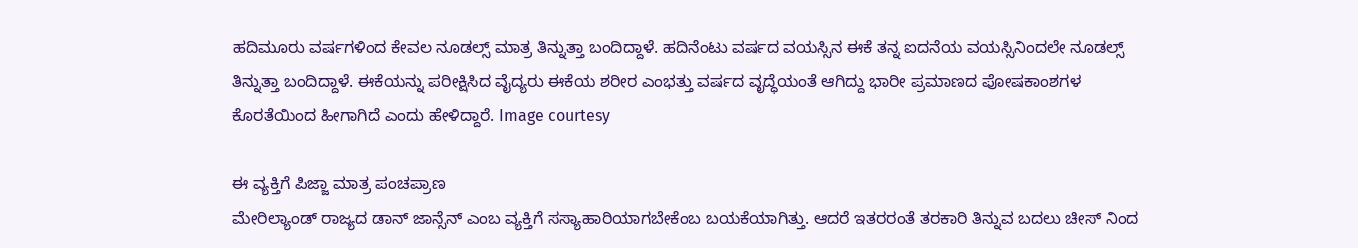ಹದಿಮೂರು ವರ್ಷಗಳಿಂದ ಕೇವಲ ನೂಡಲ್ಸ್ ಮಾತ್ರ ತಿನ್ನುತ್ತಾ ಬಂದಿದ್ದಾಳೆ. ಹದಿನೆಂಟು ವರ್ಷದ ವಯಸ್ಸಿನ ಈಕೆ ತನ್ನ ಐದನೆಯ ವಯಸ್ಸಿನಿಂದಲೇ ನೂಡಲ್ಸ್ ತಿನ್ನುತ್ತಾ ಬಂದಿದ್ದಾಳೆ. ಈಕೆಯನ್ನು ಪರೀಕ್ಷಿಸಿದ ವೈದ್ಯರು ಈಕೆಯ ಶರೀರ ಎಂಭತ್ತು ವರ್ಷದ ವೃದ್ಧೆಯಂತೆ ಆಗಿದ್ದು ಭಾರೀ ಪ್ರಮಾಣದ ಪೋಷಕಾಂಶಗಳ ಕೊರತೆಯಿಂದ ಹೀಗಾಗಿದೆ ಎಂದು ಹೇಳಿದ್ದಾರೆ. Image courtesy

ಈ ವ್ಯಕ್ತಿಗೆ ಪಿಜ್ಜಾ ಮಾತ್ರ ಪಂಚಪ್ರಾಣ
ಮೇರಿಲ್ಯಾಂಡ್ ರಾಜ್ಯದ ಡಾನ್ ಜಾನ್ಸೆನ್ ಎಂಬ ವ್ಯಕ್ತಿಗೆ ಸಸ್ಯಾಹಾರಿಯಾಗಬೇಕೆಂಬ ಬಯಕೆಯಾಗಿತ್ತು. ಆದರೆ ಇತರರಂತೆ ತರಕಾರಿ ತಿನ್ನುವ ಬದಲು ಚೀಸ್ ನಿಂದ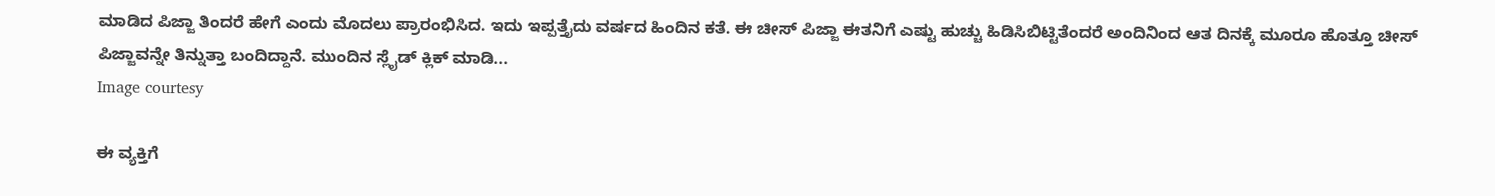ಮಾಡಿದ ಪಿಜ್ಜಾ ತಿಂದರೆ ಹೇಗೆ ಎಂದು ಮೊದಲು ಪ್ರಾರಂಭಿಸಿದ. ಇದು ಇಪ್ಪತ್ತೈದು ವರ್ಷದ ಹಿಂದಿನ ಕತೆ. ಈ ಚೀಸ್ ಪಿಜ್ಜಾ ಈತನಿಗೆ ಎಷ್ಟು ಹುಚ್ಚು ಹಿಡಿಸಿಬಿಟ್ಟಿತೆಂದರೆ ಅಂದಿನಿಂದ ಆತ ದಿನಕ್ಕೆ ಮೂರೂ ಹೊತ್ತೂ ಚೀಸ್ ಪಿಜ್ಜಾವನ್ನೇ ತಿನ್ನುತ್ತಾ ಬಂದಿದ್ದಾನೆ. ಮುಂದಿನ ಸ್ಲೈಡ್ ಕ್ಲಿಕ್ ಮಾಡಿ...
Image courtesy

ಈ ವ್ಯಕ್ತಿಗೆ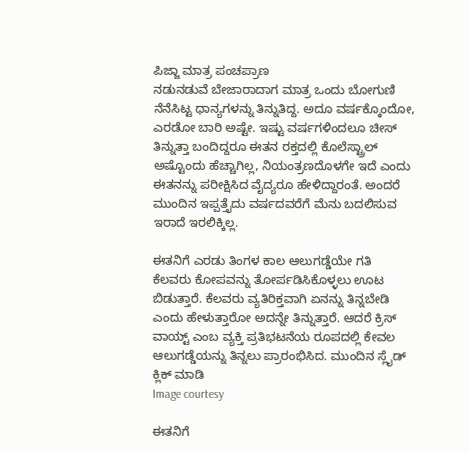ಪಿಜ್ಜಾ ಮಾತ್ರ ಪಂಚಪ್ರಾಣ
ನಡುನಡುವೆ ಬೇಜಾರಾದಾಗ ಮಾತ್ರ ಒಂದು ಬೋಗುಣಿ ನೆನೆಸಿಟ್ಟ ಧಾನ್ಯಗಳನ್ನು ತಿನ್ನುತಿದ್ದ. ಅದೂ ವರ್ಷಕ್ಕೊಂದೋ, ಎರಡೋ ಬಾರಿ ಅಷ್ಟೇ. ಇಷ್ಟು ವರ್ಷಗಳಿಂದಲೂ ಚೀಸ್ ತಿನ್ನುತ್ತಾ ಬಂದಿದ್ದರೂ ಈತನ ರಕ್ತದಲ್ಲಿ ಕೊಲೆಸ್ಟ್ರಾಲ್ ಅಷ್ಟೊಂದು ಹೆಚ್ಚಾಗಿಲ್ಲ, ನಿಯಂತ್ರಣದೊಳಗೇ ಇದೆ ಎಂದು ಈತನನ್ನು ಪರೀಕ್ಷಿಸಿದ ವೈದ್ಯರೂ ಹೇಳಿದ್ದಾರಂತೆ. ಅಂದರೆ ಮುಂದಿನ ಇಪ್ಪತ್ತೈದು ವರ್ಷದವರೆಗೆ ಮೆನು ಬದಲಿಸುವ ಇರಾದೆ ಇರಲಿಕ್ಕಿಲ್ಲ.

ಈತನಿಗೆ ಎರಡು ತಿಂಗಳ ಕಾಲ ಆಲುಗಡ್ಡೆಯೇ ಗತಿ
ಕೆಲವರು ಕೋಪವನ್ನು ತೋರ್ಪಡಿಸಿಕೊಳ್ಳಲು ಊಟ ಬಿಡುತ್ತಾರೆ. ಕೆಲವರು ವ್ಯತಿರಿಕ್ತವಾಗಿ ಏನನ್ನು ತಿನ್ನಬೇಡಿ ಎಂದು ಹೇಳುತ್ತಾರೋ ಅದನ್ನೇ ತಿನ್ನುತ್ತಾರೆ. ಆದರೆ ಕ್ರಿಸ್ ವಾಯ್ಟ್ ಎಂಬ ವ್ಯಕ್ತಿ ಪ್ರತಿಭಟನೆಯ ರೂಪದಲ್ಲಿ ಕೇವಲ ಆಲುಗಡ್ಡೆಯನ್ನು ತಿನ್ನಲು ಪ್ರಾರಂಭಿಸಿದ. ಮುಂದಿನ ಸ್ಲೈಡ್ ಕ್ಲಿಕ್ ಮಾಡಿ
Image courtesy

ಈತನಿಗೆ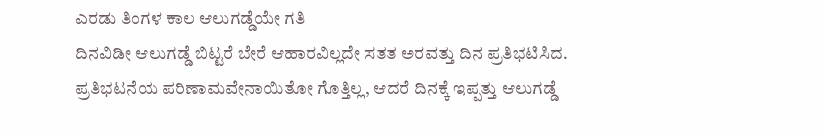ಎರಡು ತಿಂಗಳ ಕಾಲ ಆಲುಗಡ್ಡೆಯೇ ಗತಿ
ದಿನವಿಡೀ ಆಲುಗಡ್ಡೆ ಬಿಟ್ಟರೆ ಬೇರೆ ಆಹಾರವಿಲ್ಲದೇ ಸತತ ಅರವತ್ತು ದಿನ ಪ್ರತಿಭಟಿಸಿದ. ಪ್ರತಿಭಟನೆಯ ಪರಿಣಾಮವೇನಾಯಿತೋ ಗೊತ್ತಿಲ್ಲ, ಆದರೆ ದಿನಕ್ಕೆ ಇಪ್ಪತ್ತು ಆಲುಗಡ್ಡೆ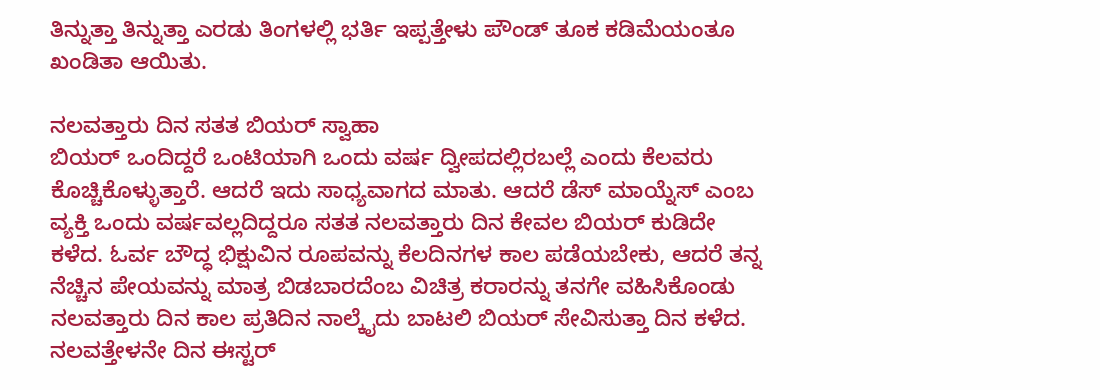ತಿನ್ನುತ್ತಾ ತಿನ್ನುತ್ತಾ ಎರಡು ತಿಂಗಳಲ್ಲಿ ಭರ್ತಿ ಇಪ್ಪತ್ತೇಳು ಪೌಂಡ್ ತೂಕ ಕಡಿಮೆಯಂತೂ ಖಂಡಿತಾ ಆಯಿತು.

ನಲವತ್ತಾರು ದಿನ ಸತತ ಬಿಯರ್ ಸ್ವಾಹಾ
ಬಿಯರ್ ಒಂದಿದ್ದರೆ ಒಂಟಿಯಾಗಿ ಒಂದು ವರ್ಷ ದ್ವೀಪದಲ್ಲಿರಬಲ್ಲೆ ಎಂದು ಕೆಲವರು ಕೊಚ್ಚಿಕೊಳ್ಳುತ್ತಾರೆ. ಆದರೆ ಇದು ಸಾಧ್ಯವಾಗದ ಮಾತು. ಆದರೆ ಡೆಸ್ ಮಾಯ್ನೆಸ್ ಎಂಬ ವ್ಯಕ್ತಿ ಒಂದು ವರ್ಷವಲ್ಲದಿದ್ದರೂ ಸತತ ನಲವತ್ತಾರು ದಿನ ಕೇವಲ ಬಿಯರ್ ಕುಡಿದೇ ಕಳೆದ. ಓರ್ವ ಬೌದ್ಧ ಭಿಕ್ಷುವಿನ ರೂಪವನ್ನು ಕೆಲದಿನಗಳ ಕಾಲ ಪಡೆಯಬೇಕು, ಆದರೆ ತನ್ನ ನೆಚ್ಚಿನ ಪೇಯವನ್ನು ಮಾತ್ರ ಬಿಡಬಾರದೆಂಬ ವಿಚಿತ್ರ ಕರಾರನ್ನು ತನಗೇ ವಹಿಸಿಕೊಂಡು ನಲವತ್ತಾರು ದಿನ ಕಾಲ ಪ್ರತಿದಿನ ನಾಲ್ಕೈದು ಬಾಟಲಿ ಬಿಯರ್ ಸೇವಿಸುತ್ತಾ ದಿನ ಕಳೆದ. ನಲವತ್ತೇಳನೇ ದಿನ ಈಸ್ಟರ್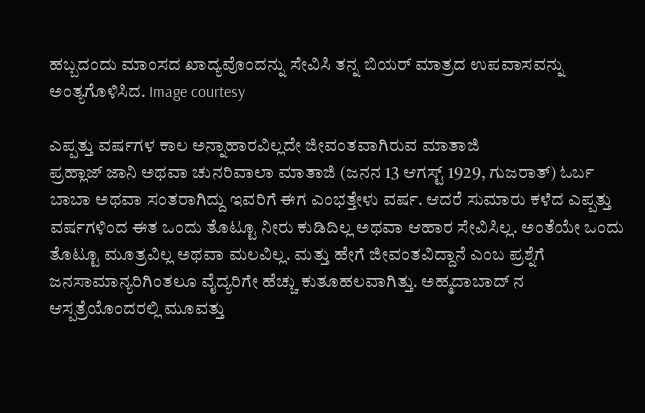ಹಬ್ಬದಂದು ಮಾಂಸದ ಖಾದ್ಯವೊಂದನ್ನು ಸೇವಿಸಿ ತನ್ನ ಬಿಯರ್ ಮಾತ್ರದ ಉಪವಾಸವನ್ನು ಅಂತ್ಯಗೊಳಿಸಿದ. Image courtesy

ಎಪ್ಪತ್ತು ವರ್ಷಗಳ ಕಾಲ ಅನ್ನಾಹಾರವಿಲ್ಲದೇ ಜೀವಂತವಾಗಿರುವ ಮಾತಾಜಿ
ಪ್ರಹ್ಲಾಜ್ ಜಾನಿ ಅಥವಾ ಚುನರಿವಾಲಾ ಮಾತಾಜಿ (ಜನನ 13 ಆಗಸ್ಟ್ 1929, ಗುಜರಾತ್) ಓರ್ಬ ಬಾಬಾ ಅಥವಾ ಸಂತರಾಗಿದ್ದು ಇವರಿಗೆ ಈಗ ಎಂಭತ್ತೇಳು ವರ್ಷ. ಆದರೆ ಸುಮಾರು ಕಳೆದ ಎಪ್ಪತ್ತು ವರ್ಷಗಳಿಂದ ಈತ ಒಂದು ತೊಟ್ಟೂ ನೀರು ಕುಡಿದಿಲ್ಲ ಅಥವಾ ಆಹಾರ ಸೇವಿಸಿಲ್ಲ. ಅಂತೆಯೇ ಒಂದು ತೊಟ್ಟೂ ಮೂತ್ರವಿಲ್ಲ ಅಥವಾ ಮಲವಿಲ್ಲ. ಮತ್ತು ಹೇಗೆ ಜೀವಂತವಿದ್ದಾನೆ ಎಂಬ ಪ್ರಶ್ನೆಗೆ ಜನಸಾಮಾನ್ಯರಿಗಿಂತಲೂ ವೈದ್ಯರಿಗೇ ಹೆಚ್ಚು ಕುತೂಹಲವಾಗಿತ್ತು. ಅಹ್ಮದಾಬಾದ್ ನ ಆಸ್ಪತ್ರೆಯೊಂದರಲ್ಲಿ ಮೂವತ್ತು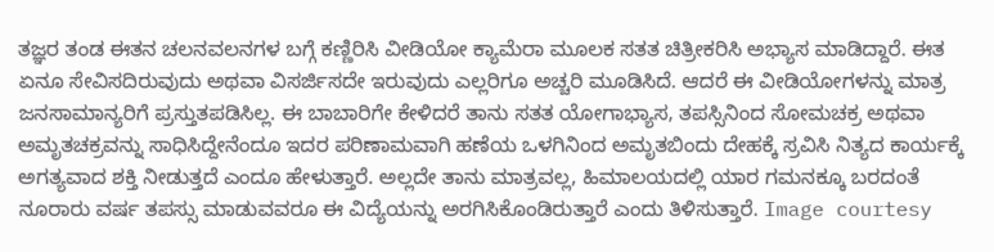ತಜ್ಞರ ತಂಡ ಈತನ ಚಲನವಲನಗಳ ಬಗ್ಗೆ ಕಣ್ಣಿರಿಸಿ ವೀಡಿಯೋ ಕ್ಯಾಮೆರಾ ಮೂಲಕ ಸತತ ಚಿತ್ರೀಕರಿಸಿ ಅಭ್ಯಾಸ ಮಾಡಿದ್ದಾರೆ. ಈತ ಏನೂ ಸೇವಿಸದಿರುವುದು ಅಥವಾ ವಿಸರ್ಜಿಸದೇ ಇರುವುದು ಎಲ್ಲರಿಗೂ ಅಚ್ಚರಿ ಮೂಡಿಸಿದೆ. ಆದರೆ ಈ ವೀಡಿಯೋಗಳನ್ನು ಮಾತ್ರ ಜನಸಾಮಾನ್ಯರಿಗೆ ಪ್ರಸ್ತುತಪಡಿಸಿಲ್ಲ. ಈ ಬಾಬಾರಿಗೇ ಕೇಳಿದರೆ ತಾನು ಸತತ ಯೋಗಾಭ್ಯಾಸ, ತಪಸ್ಸಿನಿಂದ ಸೋಮಚಕ್ರ ಅಥವಾ ಅಮೃತಚಕ್ರವನ್ನು ಸಾಧಿಸಿದ್ದೇನೆಂದೂ ಇದರ ಪರಿಣಾಮವಾಗಿ ಹಣೆಯ ಒಳಗಿನಿಂದ ಅಮೃತಬಿಂದು ದೇಹಕ್ಕೆ ಸ್ರವಿಸಿ ನಿತ್ಯದ ಕಾರ್ಯಕ್ಕೆ ಅಗತ್ಯವಾದ ಶಕ್ತಿ ನೀಡುತ್ತದೆ ಎಂದೂ ಹೇಳುತ್ತಾರೆ. ಅಲ್ಲದೇ ತಾನು ಮಾತ್ರವಲ್ಲ, ಹಿಮಾಲಯದಲ್ಲಿ ಯಾರ ಗಮನಕ್ಕೂ ಬರದಂತೆ ನೂರಾರು ವರ್ಷ ತಪಸ್ಸು ಮಾಡುವವರೂ ಈ ವಿದ್ಯೆಯನ್ನು ಅರಗಿಸಿಕೊಂಡಿರುತ್ತಾರೆ ಎಂದು ತಿಳಿಸುತ್ತಾರೆ. Image courtesy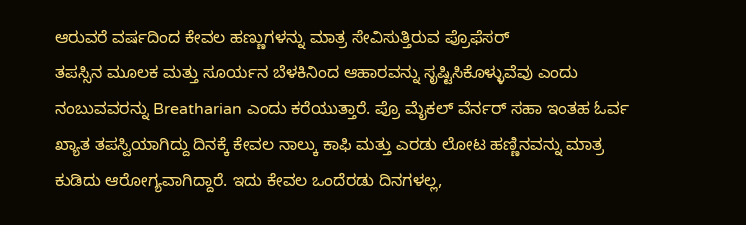ಆರುವರೆ ವರ್ಷದಿಂದ ಕೇವಲ ಹಣ್ಣುಗಳನ್ನು ಮಾತ್ರ ಸೇವಿಸುತ್ತಿರುವ ಪ್ರೊಫೆಸರ್
ತಪಸ್ಸಿನ ಮೂಲಕ ಮತ್ತು ಸೂರ್ಯನ ಬೆಳಕಿನಿಂದ ಆಹಾರವನ್ನು ಸೃಷ್ಟಿಸಿಕೊಳ್ಳುವೆವು ಎಂದು ನಂಬುವವರನ್ನು Breatharian ಎಂದು ಕರೆಯುತ್ತಾರೆ. ಪ್ರೊ ಮೈಕಲ್ ವೆರ್ನರ್ ಸಹಾ ಇಂತಹ ಓರ್ವ ಖ್ಯಾತ ತಪಸ್ವಿಯಾಗಿದ್ದು ದಿನಕ್ಕೆ ಕೇವಲ ನಾಲ್ಕು ಕಾಫಿ ಮತ್ತು ಎರಡು ಲೋಟ ಹಣ್ಣಿನವನ್ನು ಮಾತ್ರ ಕುಡಿದು ಆರೋಗ್ಯವಾಗಿದ್ದಾರೆ. ಇದು ಕೇವಲ ಒಂದೆರಡು ದಿನಗಳಲ್ಲ,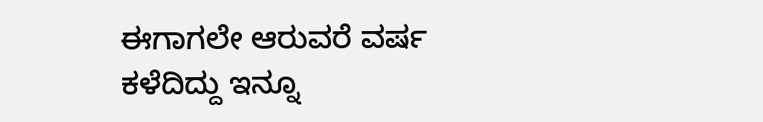ಈಗಾಗಲೇ ಆರುವರೆ ವರ್ಷ ಕಳೆದಿದ್ದು ಇನ್ನೂ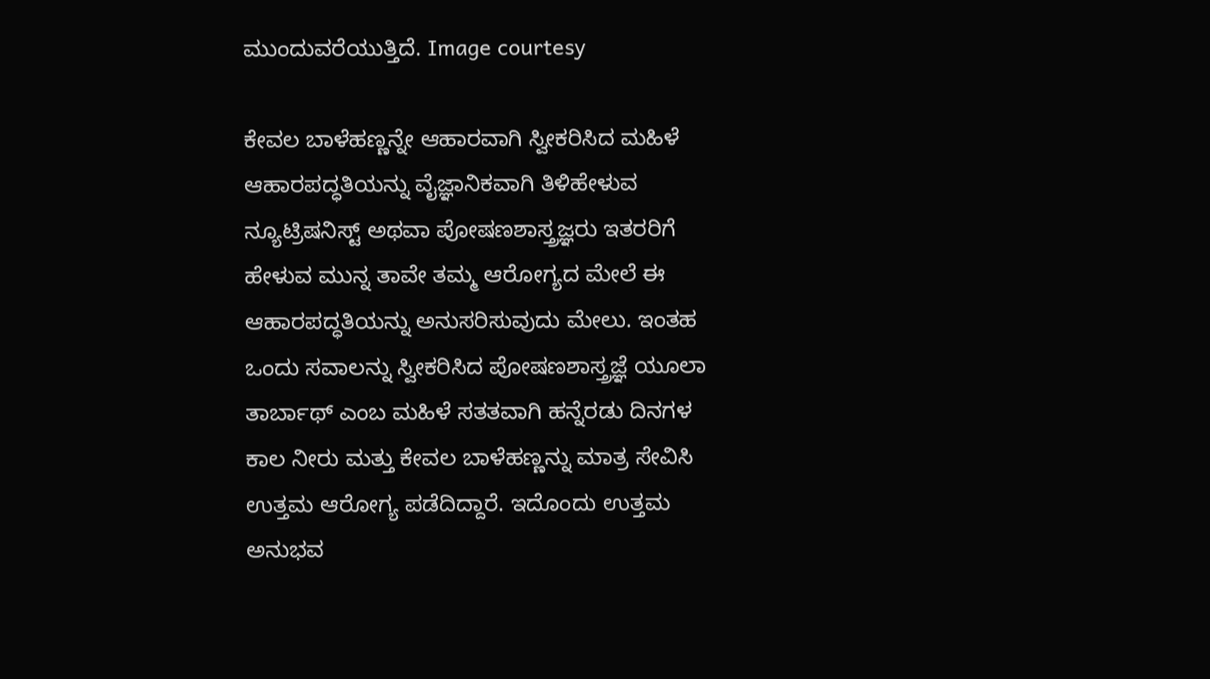ಮುಂದುವರೆಯುತ್ತಿದೆ. Image courtesy

ಕೇವಲ ಬಾಳೆಹಣ್ಣನ್ನೇ ಆಹಾರವಾಗಿ ಸ್ವೀಕರಿಸಿದ ಮಹಿಳೆ
ಆಹಾರಪದ್ಧತಿಯನ್ನು ವೈಜ್ಞಾನಿಕವಾಗಿ ತಿಳಿಹೇಳುವ ನ್ಯೂಟ್ರಿಷನಿಸ್ಟ್ ಅಥವಾ ಪೋಷಣಶಾಸ್ತ್ರಜ್ಞರು ಇತರರಿಗೆ ಹೇಳುವ ಮುನ್ನ ತಾವೇ ತಮ್ಮ ಆರೋಗ್ಯದ ಮೇಲೆ ಈ ಆಹಾರಪದ್ಧತಿಯನ್ನು ಅನುಸರಿಸುವುದು ಮೇಲು. ಇಂತಹ ಒಂದು ಸವಾಲನ್ನು ಸ್ವೀಕರಿಸಿದ ಪೋಷಣಶಾಸ್ತ್ರಜ್ಞೆ ಯೂಲಾ ತಾರ್ಬಾಥ್ ಎಂಬ ಮಹಿಳೆ ಸತತವಾಗಿ ಹನ್ನೆರಡು ದಿನಗಳ ಕಾಲ ನೀರು ಮತ್ತು ಕೇವಲ ಬಾಳೆಹಣ್ಣನ್ನು ಮಾತ್ರ ಸೇವಿಸಿ ಉತ್ತಮ ಆರೋಗ್ಯ ಪಡೆದಿದ್ದಾರೆ. ಇದೊಂದು ಉತ್ತಮ ಅನುಭವ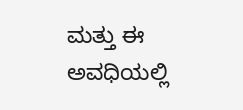ಮತ್ತು ಈ ಅವಧಿಯಲ್ಲಿ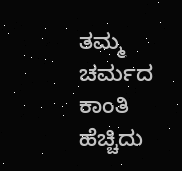ತಮ್ಮ ಚರ್ಮದ ಕಾಂತಿ ಹೆಚ್ಚಿದು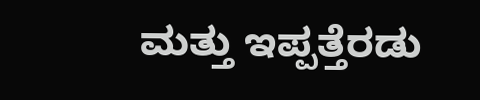ಮತ್ತು ಇಪ್ಪತ್ತೆರಡು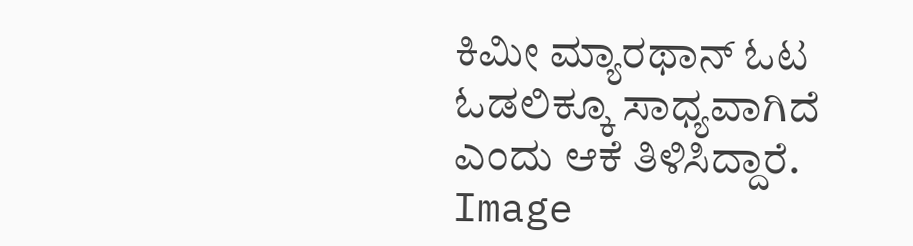ಕಿಮೀ ಮ್ಯಾರಥಾನ್ ಓಟ ಓಡಲಿಕ್ಕೂ ಸಾಧ್ಯವಾಗಿದೆ ಎಂದು ಆಕೆ ತಿಳಿಸಿದ್ದಾರೆ. Image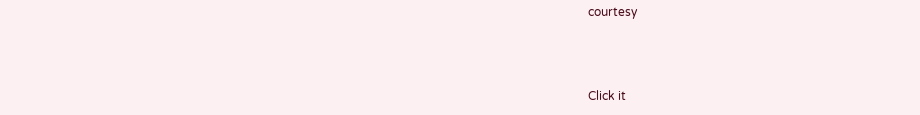courtesy



Click it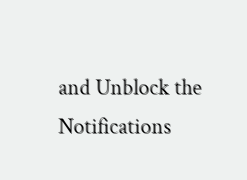and Unblock the Notifications